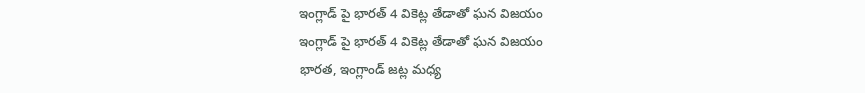ఇంగ్లాడ్ పై భారత్ 4 వికెట్ల తేడాతో ఘన విజయం
ఇంగ్లాడ్ పై భారత్ 4 వికెట్ల తేడాతో ఘన విజయం
భారత, ఇంగ్లాండ్ జట్ల మధ్య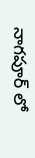నాగపూర్ లో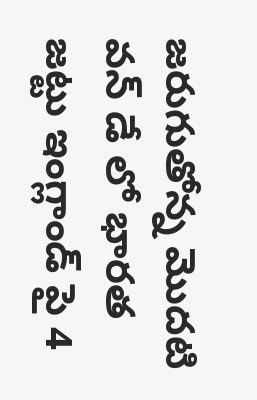జరుగుతోన్న మొదటి వన్ డే లో భారత జట్టు ఇంగ్లాండ్ పై 4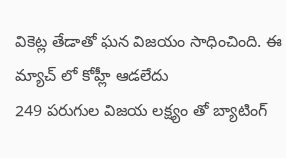వికెట్ల తేడాతో ఘన విజయం సాధించింది. ఈ మ్యాచ్ లో కోహ్లీ ఆడలేదు
249 పరుగుల విజయ లక్ష్యం తో బ్యాటింగ్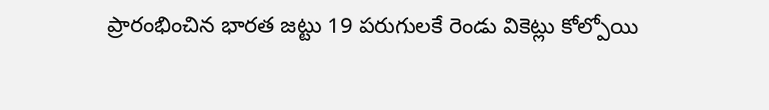ప్రారంభించిన భారత జట్టు 19 పరుగులకే రెండు వికెట్లు కోల్పోయి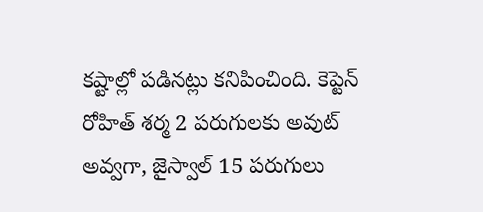కష్టాల్లో పడినట్లు కనిపించింది. కెప్టెన్ రోహిత్ శర్మ 2 పరుగులకు అవుట్ అవ్వగా, జైస్వాల్ 15 పరుగులు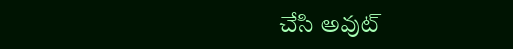చేసి అవుట్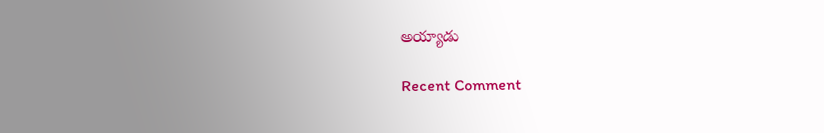అయ్యాడు

Recent Comment